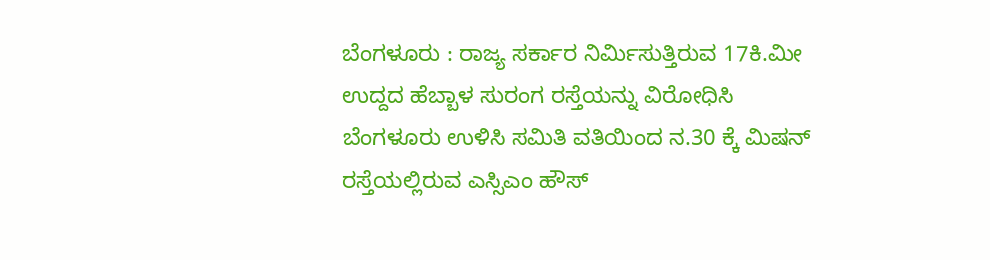ಬೆಂಗಳೂರು : ರಾಜ್ಯ ಸರ್ಕಾರ ನಿರ್ಮಿಸುತ್ತಿರುವ 17ಕಿ.ಮೀ ಉದ್ದದ ಹೆಬ್ಬಾಳ ಸುರಂಗ ರಸ್ತೆಯನ್ನು ವಿರೋಧಿಸಿ ಬೆಂಗಳೂರು ಉಳಿಸಿ ಸಮಿತಿ ವತಿಯಿಂದ ನ.30 ಕ್ಕೆ ಮಿಷನ್ ರಸ್ತೆಯಲ್ಲಿರುವ ಎಸ್ಸಿಎಂ ಹೌಸ್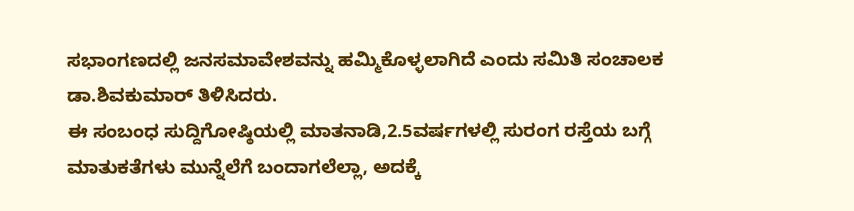ಸಭಾಂಗಣದಲ್ಲಿ ಜನಸಮಾವೇಶವನ್ನು ಹಮ್ಮಿಕೊಳ್ಳಲಾಗಿದೆ ಎಂದು ಸಮಿತಿ ಸಂಚಾಲಕ ಡಾ.ಶಿವಕುಮಾರ್ ತಿಳಿಸಿದರು.
ಈ ಸಂಬಂಧ ಸುದ್ದಿಗೋಷ್ಠಿಯಲ್ಲಿ ಮಾತನಾಡಿ,2.5ವರ್ಷಗಳಲ್ಲಿ ಸುರಂಗ ರಸ್ತೆಯ ಬಗ್ಗೆ ಮಾತುಕತೆಗಳು ಮುನ್ನೆಲೆಗೆ ಬಂದಾಗಲೆಲ್ಲಾ, ಅದಕ್ಕೆ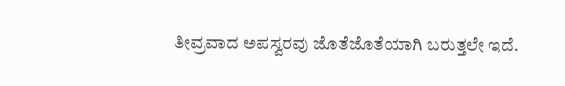ತೀವ್ರವಾದ ಅಪಸ್ವರವು ಜೊತೆಜೊತೆಯಾಗಿ ಬರುತ್ತಲೇ ಇದೆ.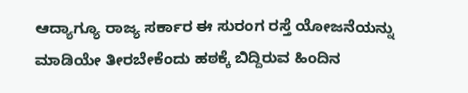ಆದ್ಯಾಗ್ಯೂ ರಾಜ್ಯ ಸರ್ಕಾರ ಈ ಸುರಂಗ ರಸ್ತೆ ಯೋಜನೆಯನ್ನು ಮಾಡಿಯೇ ತೀರಬೇಕೆಂದು ಹಠಕ್ಕೆ ಬಿದ್ದಿರುವ ಹಿಂದಿನ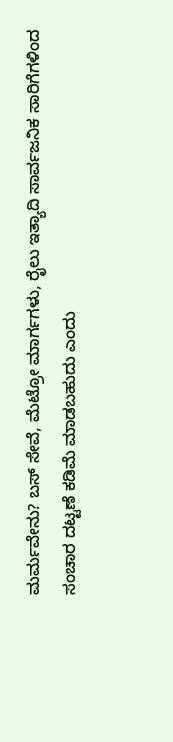ಮರ್ಮವೇನು? ಬಸ್ ಸೇವೆ, ಮೆಟ್ರೋ ಮಾರ್ಗಗಳು, ರೈಲು ಇತ್ಯಾದಿ ಸಾರ್ವಜನಿಕ ಸಾರಿಗೆಗಳಿಂದ ಸಂಚಾರ ದಟ್ಟಣೆ ಕಡಿಮೆ ಮಾಡಬಹುದು ಎಂದು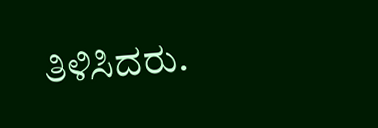ತಿಳಿಸಿದರು.